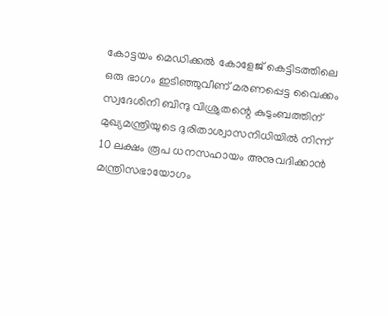കോട്ടയം മെഡിക്കൽ കോളേജ് കെട്ടിടത്തിലെ ഒരു ഭാഗം ഇടിഞ്ഞുവീണ് മരണപ്പെട്ട വൈക്കം സ്വദേശിനി ബിന്ദു വിശ്രുതന്റെ കുടുംബത്തിന് മുഖ്യമന്ത്രിയുടെ ദുരിതാശ്വാസനിധിയിൽ നിന്ന് 10 ലക്ഷം രൂപ ധനസഹായം അനുവദിക്കാൻ മന്ത്രിസഭായോഗം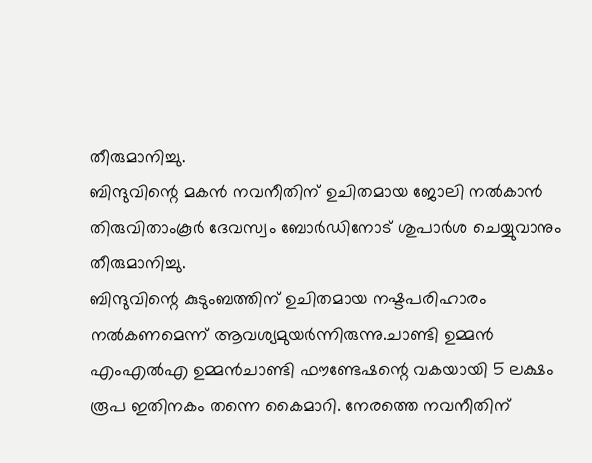തീരുമാനിച്ചു.
ബിന്ദുവിന്റെ മകൻ നവനീതിന് ഉചിതമായ ജോലി നൽകാൻ തിരുവിതാംകൂർ ദേവസ്വം ബോർഡിനോട് ശുപാർശ ചെയ്യുവാനും തീരുമാനിച്ചു.
ബിന്ദുവിന്റെ കുടുംബത്തിന് ഉചിതമായ നഷ്ടപരിഹാരം നൽകണമെന്ന് ആവശ്യമുയർന്നിരുന്നു.ചാണ്ടി ഉമ്മൻ എംഎൽഎ ഉമ്മൻചാണ്ടി ഫൗണ്ടേഷന്റെ വകയായി 5 ലക്ഷം രൂപ ഇതിനകം തന്നെ കൈമാറി. നേരത്തെ നവനീതിന്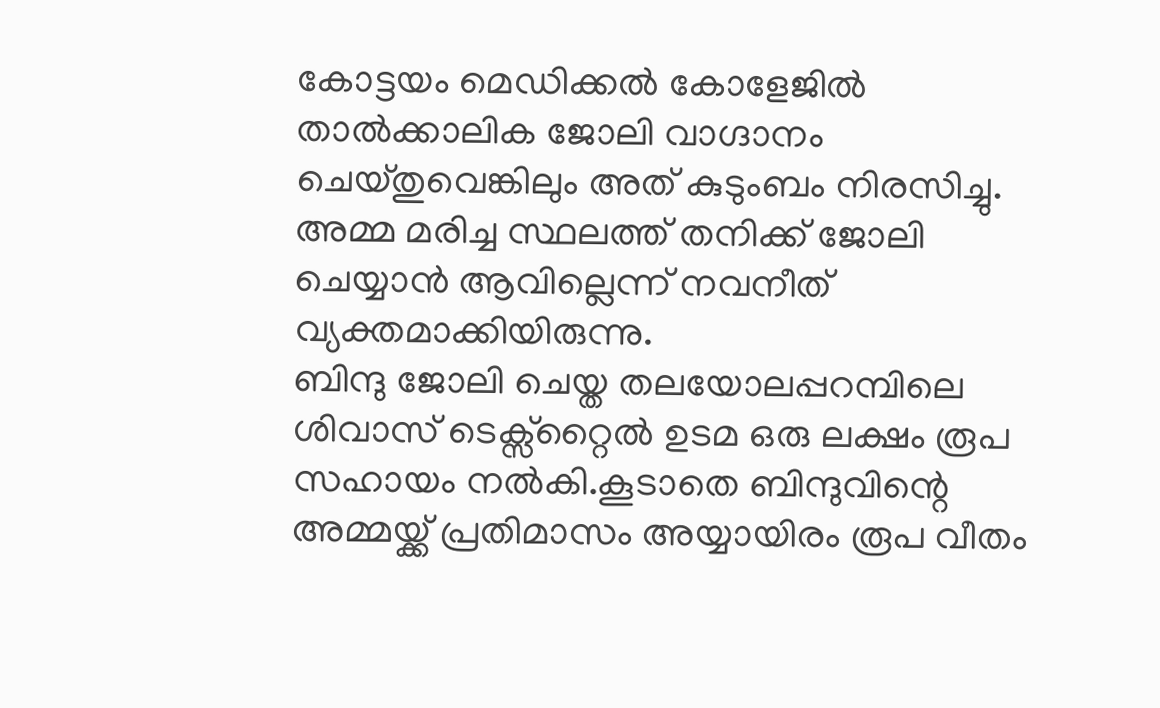കോട്ടയം മെഡിക്കൽ കോളേജിൽ താൽക്കാലിക ജോലി വാഗ്ദാനം ചെയ്തുവെങ്കിലും അത് കുടുംബം നിരസിച്ചു. അമ്മ മരിച്ച സ്ഥലത്ത് തനിക്ക് ജോലി ചെയ്യാൻ ആവില്ലെന്ന് നവനീത് വ്യക്തമാക്കിയിരുന്നു.
ബിന്ദു ജോലി ചെയ്ത തലയോലപ്പറമ്പിലെ ശിവാസ് ടെക്സ്റ്റൈൽ ഉടമ ഒരു ലക്ഷം രൂപ സഹായം നൽകി.കൂടാതെ ബിന്ദുവിന്റെ അമ്മയ്ക്ക് പ്രതിമാസം അയ്യായിരം രൂപ വീതം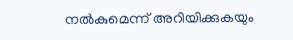നൽകുമെന്ന് അറിയിക്കുകയും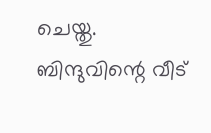ചെയ്തു.
ബിന്ദുവിന്റെ വീട്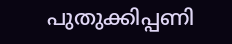പുതുക്കിപ്പണി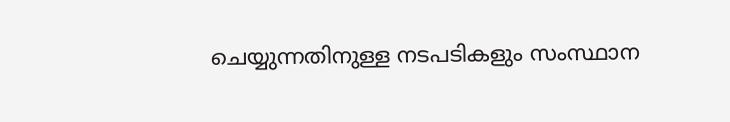ചെയ്യുന്നതിനുള്ള നടപടികളും സംസ്ഥാന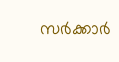സർക്കാർ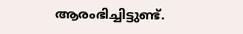ആരംഭിച്ചിട്ടുണ്ട്.